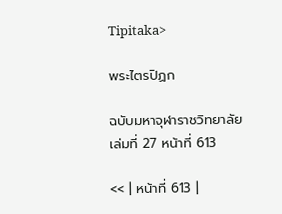Tipitaka>

พระไตรปิฏก

ฉบับมหาจุฬาราชวิทยาลัย เล่มที่ 27 หน้าที่ 613

<< | หน้าที่ 613 |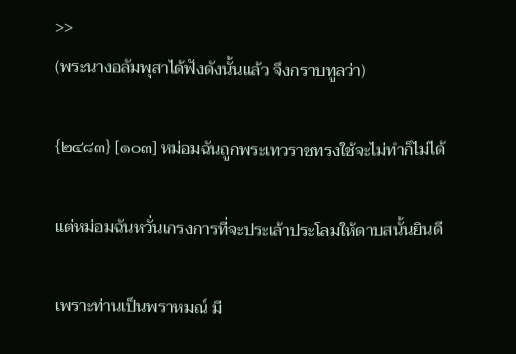>>
(พระนางอลัมพุสาได้ฟังดังนั้นแล้ว จึงกราบทูลว่า)

{๒๔๘๓} [๑๐๓] หม่อมฉันถูกพระเทวราชทรงใช้จะไม่ทำก็ไม่ได้

แต่หม่อมฉันหวั่นเกรงการที่จะประเล้าประโลมให้ดาบสนั้นยินดี

เพราะท่านเป็นพราหมณ์ มี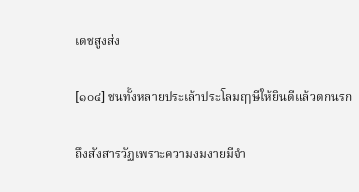เดชสูงส่ง

[๑๐๔] ชนทั้งหลายประเล้าประโลมฤๅษีให้ยินดีแล้วตกนรก

ถึงสังสารวัฏเพราะความงมงายมีจำ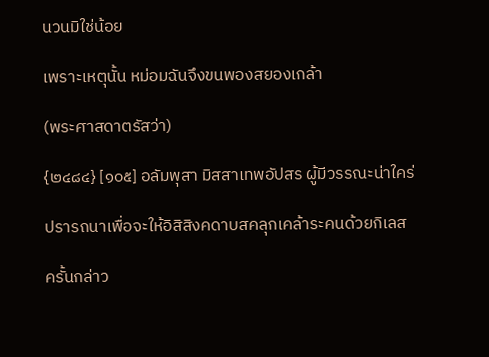นวนมิใช่น้อย

เพราะเหตุนั้น หม่อมฉันจึงขนพองสยองเกล้า

(พระศาสดาตรัสว่า)

{๒๔๘๔} [๑๐๕] อลัมพุสา มิสสาเทพอัปสร ผู้มีวรรณะน่าใคร่

ปรารถนาเพื่อจะให้อิสิสิงคดาบสคลุกเคล้าระคนด้วยกิเลส

ครั้นกล่าว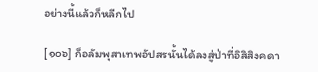อย่างนี้แล้วก็หลีกไป

[๑๐๖] ก็อลัมพุสาเทพอัปสรนั้นได้ลงสู่ป่าที่อิสิสิงคดา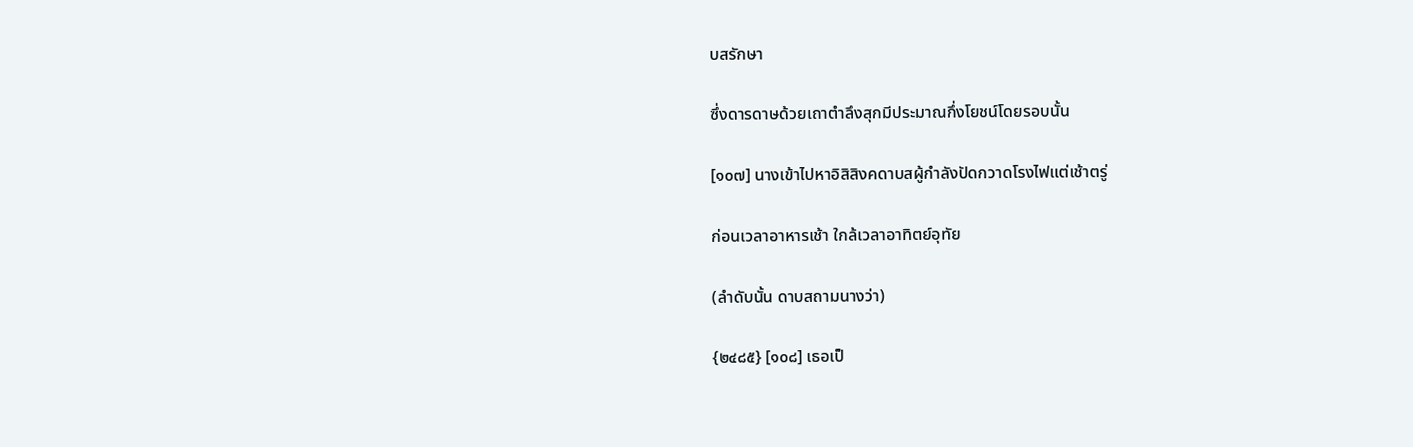บสรักษา

ซึ่งดารดาษด้วยเถาตำลึงสุกมีประมาณกึ่งโยชน์โดยรอบนั้น

[๑๐๗] นางเข้าไปหาอิสิสิงคดาบสผู้กำลังปัดกวาดโรงไฟแต่เช้าตรู่

ก่อนเวลาอาหารเช้า ใกล้เวลาอาทิตย์อุทัย

(ลำดับนั้น ดาบสถามนางว่า)

{๒๔๘๕} [๑๐๘] เธอเป็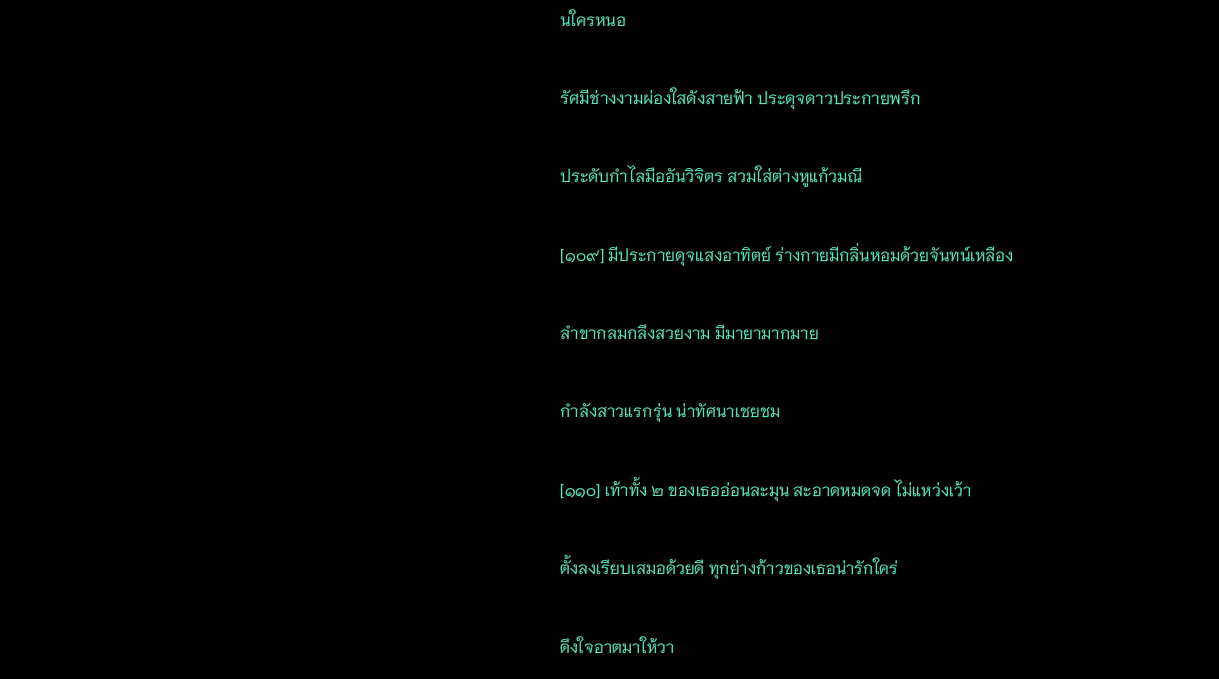นใครหนอ

รัศมีช่างงามผ่องใสดังสายฟ้า ประดุจดาวประกายพรึก

ประดับกำไลมืออันวิจิตร สวมใส่ต่างหูแก้วมณี

[๑๐๙] มีประกายดุจแสงอาทิตย์ ร่างกายมีกลิ่นหอมด้วยจันทน์เหลือง

ลำขากลมกลึงสวยงาม มีมายามากมาย

กำลังสาวแรกรุ่น น่าทัศนาเชยชม

[๑๑๐] เท้าทั้ง ๒ ของเธออ่อนละมุน สะอาดหมดจด ไม่แหว่งเว้า

ตั้งลงเรียบเสมอด้วยดี ทุกย่างก้าวของเธอน่ารักใคร่

ดึงใจอาตมาให้วา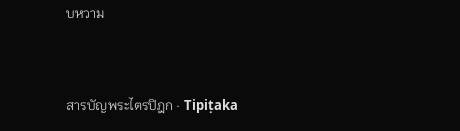บหวาม


สารบัญพระไตรปิฎก · Tipiṭaka